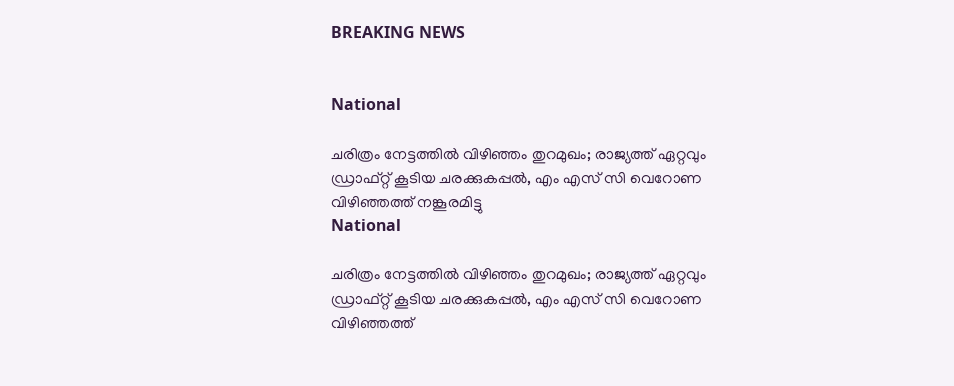BREAKING NEWS


National

ചരിത്രം നേട്ടത്തിൽ വിഴിഞ്ഞം തുറമുഖം; രാജ്യത്ത് ഏറ്റവും ഡ്രാഫ്റ്റ് കൂടിയ ചരക്കുകപ്പൽ, എം എസ് സി വെറോണ വിഴിഞ്ഞത്ത് നങ്കൂരമിട്ടു
National

ചരിത്രം നേട്ടത്തിൽ വിഴിഞ്ഞം തുറമുഖം; രാജ്യത്ത് ഏറ്റവും ഡ്രാഫ്റ്റ് കൂടിയ ചരക്കുകപ്പൽ, എം എസ് സി വെറോണ വിഴിഞ്ഞത്ത്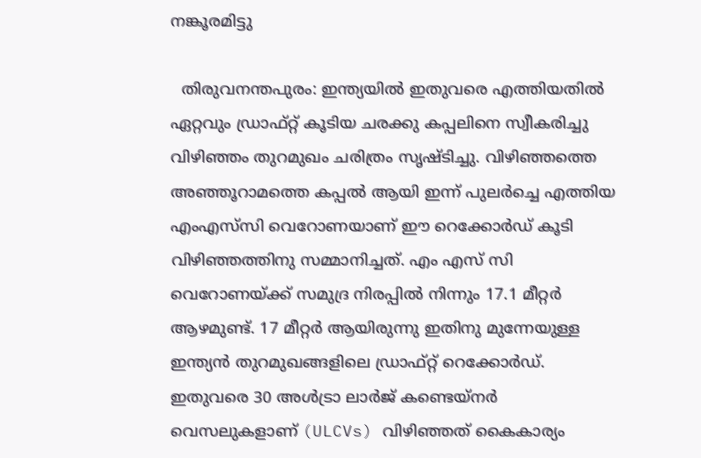നങ്കൂരമിട്ടു

  തിരുവനന്തപുരം: ഇന്ത്യയിൽ ഇതുവരെ എത്തിയതിൽ ഏറ്റവും ഡ്രാഫ്റ്റ് കൂടിയ ചരക്കു കപ്പലിനെ സ്വീകരിച്ചു വിഴിഞ്ഞം തുറമുഖം ചരിത്രം സൃഷ്ടിച്ചു. വിഴിഞ്ഞത്തെ അഞ്ഞൂറാമത്തെ കപ്പല്‍ ആയി ഇന്ന് പുലര്‍ച്ചെ എത്തിയ എംഎസ്‌സി വെറോണയാണ് ഈ റെക്കോര്‍ഡ് കൂടി വിഴിഞ്ഞത്തിനു സമ്മാനിച്ചത്. എം എസ് സി വെറോണയ്ക്ക് സമുദ്ര നിരപ്പിൽ നിന്നും 17.1 മീറ്റർ ആഴമുണ്ട്. 17 മീറ്റര്‍ ആയിരുന്നു ഇതിനു മുന്നേയുള്ള ഇന്ത്യന്‍ തുറമുഖങ്ങളിലെ ഡ്രാഫ്റ്റ് റെക്കോര്‍ഡ്. ഇതുവരെ 30 അൾട്രാ ലാർജ് കണ്ടെയ്നർ വെസലുകളാണ് (ULCVs) വിഴിഞ്ഞത് കൈകാര്യം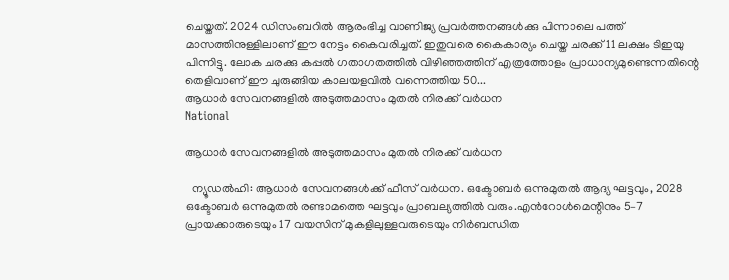ചെയ്തത്. 2024 ഡിസംബറില്‍ ആരംഭിച്ച വാണിജ്യ പ്രവര്‍ത്തനങ്ങള്‍ക്കു പിന്നാലെ പത്ത് മാസത്തിനുള്ളിലാണ് ഈ നേട്ടം കൈവരിച്ചത്. ഇതുവരെ കൈകാര്യം ചെയ്ത ചരക്ക് 11 ലക്ഷം ടിഇയു പിന്നിട്ടു. ലോക ചരക്കു കപ്പല്‍ ഗതാഗതത്തില്‍ വിഴിഞ്ഞത്തിന് എത്രത്തോളം പ്രാധാന്യമുണ്ടെന്നതിന്റെ തെളിവാണ് ഈ ചുരുങ്ങിയ കാലയളവില്‍ വന്നെത്തിയ 50...
ആധാര്‍ സേവനങ്ങളിൽ അടുത്തമാസം മുതല്‍ നിരക്ക് വര്‍ധന
National

ആധാര്‍ സേവനങ്ങളിൽ അടുത്തമാസം മുതല്‍ നിരക്ക് വര്‍ധന

  ന്യൂഡൽഹി: ആധാർ സേവനങ്ങൾക്ക് ഫീസ് വർധന. ഒക്ടോബർ ഒന്നുമുതൽ ആദ്യ ഘട്ടവും, 2028 ഒക്ടോബർ ഒന്നുമുതൽ രണ്ടാമത്തെ ഘട്ടവും പ്രാബല്യത്തിൽ വരും.എൻറോൾമെന്റിനും 5–7 പ്രായക്കാരുടെയും 17 വയസിന് മുകളിലുള്ളവരുടെയും നിർബന്ധിത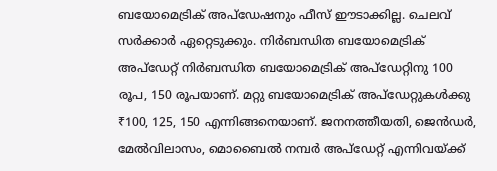ബയോമെട്രിക് അപ്‌ഡേഷനും ഫീസ് ഈടാക്കില്ല. ചെലവ് സർക്കാർ ഏറ്റെടുക്കും. നിർബന്ധിത ബയോമെട്രിക് അപ്‌ഡേറ്റ് നിര്‍ബന്ധിത ബയോമെട്രിക് അപ്‌ഡേറ്റിനു 100 രൂപ, 150 രൂപയാണ്. മറ്റു ബയോമെട്രിക് അപ്‌ഡേറ്റുകൾക്കു ₹100, 125, 150 എന്നിങ്ങനെയാണ്. ജനനത്തീയതി, ജെൻഡർ, മേൽവിലാസം, മൊബൈൽ നമ്പർ അപ്‌ഡേറ്റ് എന്നിവയ്ക്ക്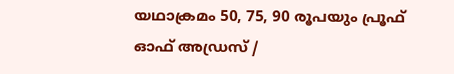യഥാക്രമം 50, 75, 90 രൂപയും പ്രൂഫ് ഓഫ് അഡ്രസ് /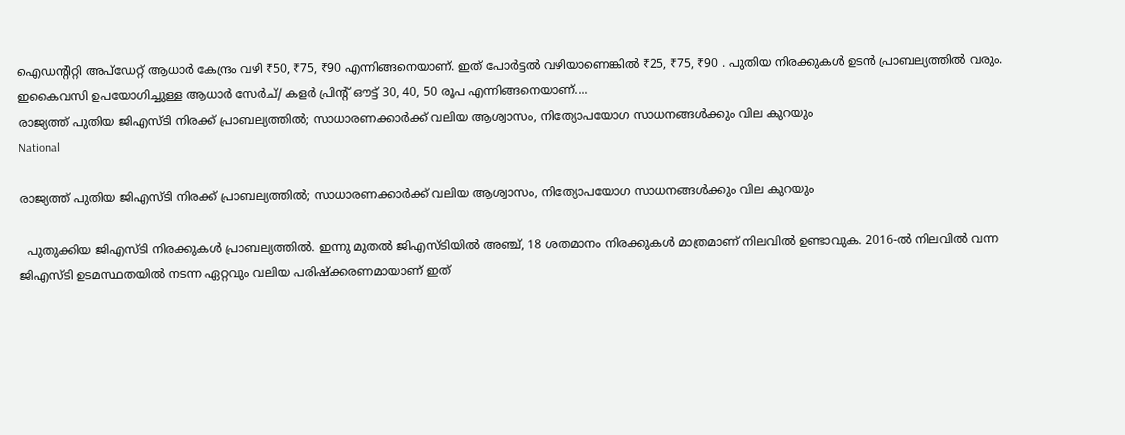ഐഡന്റിറ്റി അപ്‌ഡേറ്റ് ആധാർ കേന്ദ്രം വഴി ₹50, ₹75, ₹90 എന്നിങ്ങനെയാണ്. ഇത് പോർട്ടൽ വഴിയാണെങ്കിൽ ₹25, ₹75, ₹90 . പുതിയ നിരക്കുകൾ ഉടൻ പ്രാബല്യത്തിൽ വരും. ഇകൈവസി ഉപയോഗിച്ചുള്ള ആധാര്‍ സേര്‍ച്/ കളര്‍ പ്രിന്റ് ഔട്ട് 30, 40, 50 രൂപ എന്നിങ്ങനെയാണ്....
രാജ്യത്ത് പുതിയ ജിഎസ്‍ടി നിരക്ക് പ്രാബല്യത്തിൽ; സാധാരണക്കാർക്ക് വലിയ ആശ്വാസം, നിത്യോപയോഗ സാധനങ്ങൾക്കും വില കുറയും
National

രാജ്യത്ത് പുതിയ ജിഎസ്‍ടി നിരക്ക് പ്രാബല്യത്തിൽ; സാധാരണക്കാർക്ക് വലിയ ആശ്വാസം, നിത്യോപയോഗ സാധനങ്ങൾക്കും വില കുറയും

  പുതുക്കിയ ജിഎസ്ടി നിരക്കുകൾ പ്രാബല്യത്തിൽ. ഇന്നു മുതല്‍ ജിഎസ്ടിയില്‍ അഞ്ച്, 18 ശതമാനം നിരക്കുകള്‍ മാത്രമാണ് നിലവില്‍ ഉണ്ടാവുക. 2016-ൽ നിലവിൽ വന്ന ജിഎസ്ടി ഉടമസ്ഥതയിൽ നടന്ന ഏറ്റവും വലിയ പരിഷ്‌ക്കരണമായാണ് ഇത്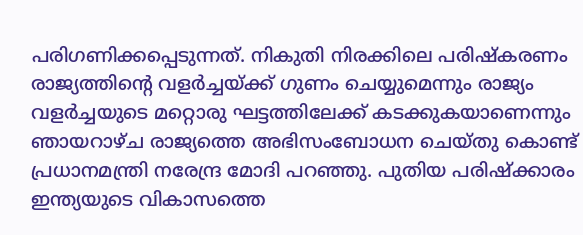പരിഗണിക്കപ്പെടുന്നത്. നികുതി നിരക്കിലെ പരിഷ്‌കരണം രാജ്യത്തിന്റെ വളര്‍ച്ചയ്ക്ക് ഗുണം ചെയ്യുമെന്നും രാജ്യം വളര്‍ച്ചയുടെ മറ്റൊരു ഘട്ടത്തിലേക്ക് കടക്കുകയാണെന്നും ഞായറാഴ്ച രാജ്യത്തെ അഭിസംബോധന ചെയ്തു കൊണ്ട് പ്രധാനമന്ത്രി നരേന്ദ്ര മോദി പറഞ്ഞു. പുതിയ പരിഷ്ക്കാരം ഇന്ത്യയുടെ വികാസത്തെ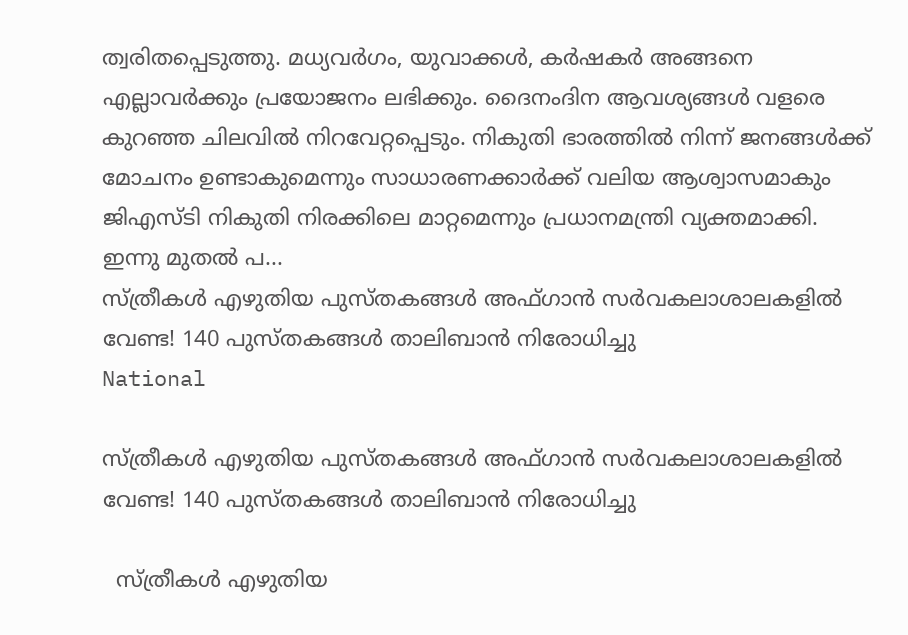ത്വരിതപ്പെടുത്തു. മധ്യവർഗം, യുവാക്കൾ, കർഷകർ അങ്ങനെ എല്ലാവർക്കും പ്രയോജനം ലഭിക്കും. ദൈനംദിന ആവശ്യങ്ങൾ വളരെ കുറഞ്ഞ ചിലവിൽ നിറവേറ്റപ്പെടും. നികുതി ഭാരത്തിൽ നിന്ന് ജനങ്ങൾക്ക് മോചനം ഉണ്ടാകുമെന്നും സാധാരണക്കാർക്ക് വലിയ ആശ്വാസമാകും ജിഎസ്‍ടി നികുതി നിരക്കിലെ മാറ്റമെന്നും പ്രധാനമന്ത്രി വ്യക്തമാക്കി. ഇന്നു മുതൽ പ...
സ്ത്രീകൾ എഴുതിയ പുസ്തകങ്ങൾ അഫ്ഗാൻ സർവകലാശാലകളിൽ വേണ്ട! 140 പുസ്തകങ്ങൾ താലിബാൻ നിരോധിച്ചു
National

സ്ത്രീകൾ എഴുതിയ പുസ്തകങ്ങൾ അഫ്ഗാൻ സർവകലാശാലകളിൽ വേണ്ട! 140 പുസ്തകങ്ങൾ താലിബാൻ നിരോധിച്ചു

  സ്ത്രീകൾ എഴുതിയ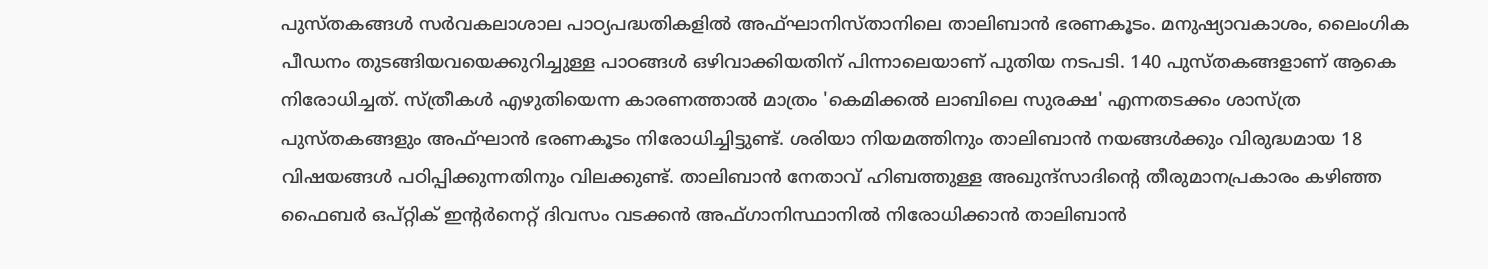പുസ്തകങ്ങൾ സർവകലാശാല പാഠ്യപദ്ധതികളിൽ അഫ്ഘാനിസ്താനിലെ താലിബാൻ ഭരണകൂടം. മനുഷ്യാവകാശം, ലൈംഗിക പീഡനം തുടങ്ങിയവയെക്കുറിച്ചുള്ള പാഠങ്ങൾ ഒഴിവാക്കിയതിന് പിന്നാലെയാണ് പുതിയ നടപടി. 140 പുസ്തകങ്ങളാണ് ആകെ നിരോധിച്ചത്. സ്ത്രീകൾ എഴുതിയെന്ന കാരണത്താൽ മാത്രം 'കെമിക്കൽ ലാബിലെ സുരക്ഷ' എന്നതടക്കം ശാസ്ത്ര പുസ്തകങ്ങളും അഫ്ഘാൻ ഭരണകൂടം നിരോധിച്ചിട്ടുണ്ട്. ശരിയാ നിയമത്തിനും താലിബാൻ നയങ്ങൾക്കും വിരുദ്ധമായ 18 വിഷയങ്ങൾ പഠിപ്പിക്കുന്നതിനും വിലക്കുണ്ട്. താലിബാൻ നേതാവ് ഹിബത്തുള്ള അഖുന്ദ്‌സാദിന്റെ തീരുമാനപ്രകാരം കഴിഞ്ഞ ഫൈബര്‍ ഒപ്റ്റിക് ഇന്റര്‍നെറ്റ് ദിവസം വടക്കന്‍ അഫ്ഗാനിസ്ഥാനില്‍ നിരോധിക്കാന്‍ താലിബാന്‍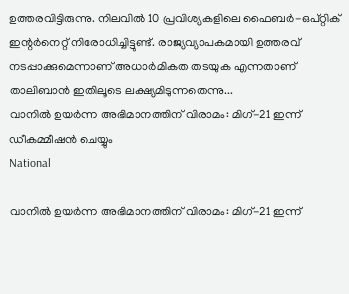ഉത്തരവിട്ടിരുന്നു. നിലവിൽ 10 പ്രവിശ്യകളിലെ ഫൈബർ-ഒപ്റ്റിക് ഇന്റർനെറ്റ് നിരോധിച്ചിട്ടുണ്ട്. രാജ്യവ്യാപകമായി ഉത്തരവ് നടപ്പാക്കുമെന്നാണ് അധാർമികത തടയുക എന്നതാണ് താലിബാൻ ഇതിലൂടെ ലക്ഷ്യമിടുന്നതെന്നു...
വാനിൽ ഉയർന്ന അഭിമാനത്തിന് വിരാമം: മിഗ്-21 ഇന്ന് ഡീകമ്മീഷൻ ചെയ്യും
National

വാനിൽ ഉയർന്ന അഭിമാനത്തിന് വിരാമം: മിഗ്-21 ഇന്ന്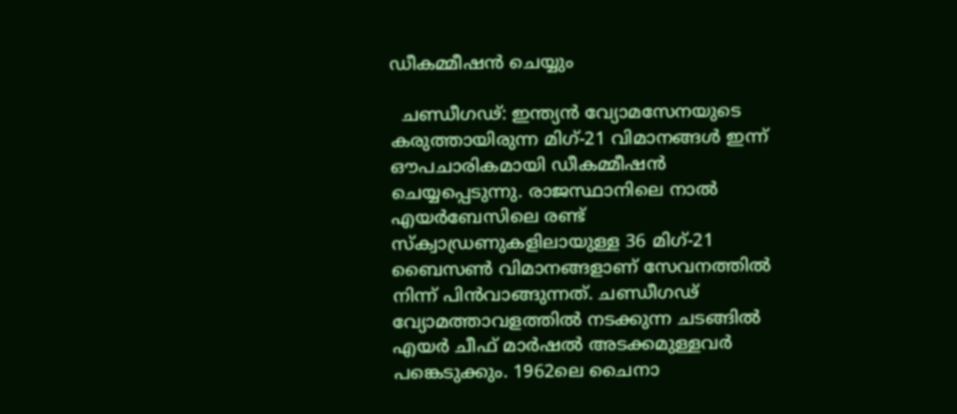ഡീകമ്മീഷൻ ചെയ്യും

  ചണ്ഡീഗഢ്: ഇന്ത്യൻ വ്യോമസേനയുടെ കരുത്തായിരുന്ന മിഗ്-21 വിമാനങ്ങൾ ഇന്ന് ഔപചാരികമായി ഡീകമ്മീഷൻ ചെയ്യപ്പെടുന്നു. രാജസ്ഥാനിലെ നാൽ എയർബേസിലെ രണ്ട് സ്ക്വാഡ്രണുകളിലായുള്ള 36 മിഗ്-21 ബൈസൺ വിമാനങ്ങളാണ് സേവനത്തിൽ നിന്ന് പിൻവാങ്ങുന്നത്. ചണ്ഡീഗഢ് വ്യോമത്താവളത്തിൽ നടക്കുന്ന ചടങ്ങിൽ എയർ ചീഫ് മാർഷൽ അടക്കമുള്ളവർ പങ്കെടുക്കും. 1962ലെ ചൈനാ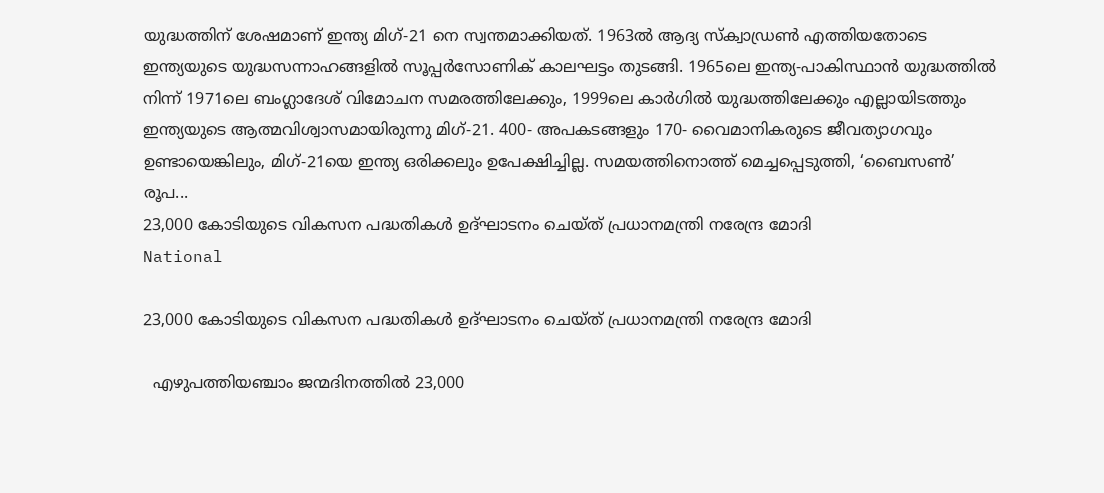യുദ്ധത്തിന് ശേഷമാണ് ഇന്ത്യ മിഗ്-21 നെ സ്വന്തമാക്കിയത്. 1963ൽ ആദ്യ സ്ക്വാഡ്രൺ എത്തിയതോടെ ഇന്ത്യയുടെ യുദ്ധസന്നാഹങ്ങളിൽ സൂപ്പർസോണിക് കാലഘട്ടം തുടങ്ങി. 1965ലെ ഇന്ത്യ-പാകിസ്ഥാൻ യുദ്ധത്തിൽ നിന്ന് 1971ലെ ബംഗ്ലാദേശ് വിമോചന സമരത്തിലേക്കും, 1999ലെ കാർഗിൽ യുദ്ധത്തിലേക്കും എല്ലായിടത്തും ഇന്ത്യയുടെ ആത്മവിശ്വാസമായിരുന്നു മിഗ്-21. 400- അപകടങ്ങളും 170- വൈമാനികരുടെ ജീവത്യാഗവും ഉണ്ടായെങ്കിലും, മിഗ്-21യെ ഇന്ത്യ ഒരിക്കലും ഉപേക്ഷിച്ചില്ല. സമയത്തിനൊത്ത് മെച്ചപ്പെടുത്തി, ‘ബൈസൺ’ രൂപ...
23,000 കോടിയുടെ വികസന പദ്ധതികൾ ഉദ്ഘാടനം ചെയ്ത് പ്രധാനമന്ത്രി നരേന്ദ്ര മോദി
National

23,000 കോടിയുടെ വികസന പദ്ധതികൾ ഉദ്ഘാടനം ചെയ്ത് പ്രധാനമന്ത്രി നരേന്ദ്ര മോദി

  എഴുപത്തിയഞ്ചാം ജന്മദിനത്തിൽ 23,000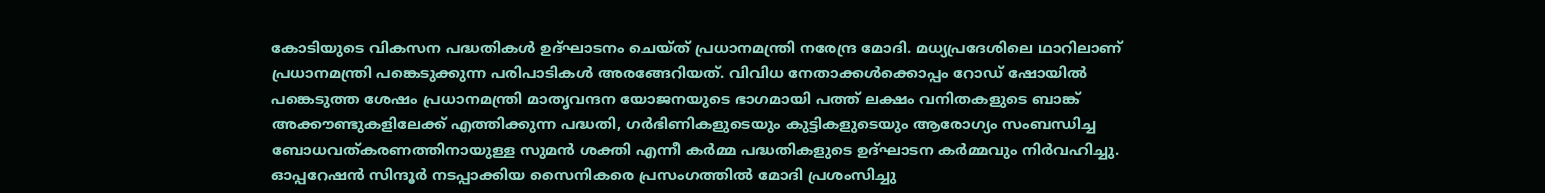കോടിയുടെ വികസന പദ്ധതികൾ ഉദ്ഘാടനം ചെയ്ത് പ്രധാനമന്ത്രി നരേന്ദ്ര മോദി. മധ്യപ്രദേശിലെ ഥാറിലാണ് പ്രധാനമന്ത്രി പങ്കെടുക്കുന്ന പരിപാടികൾ അരങ്ങേറിയത്. വിവിധ നേതാക്കള്‍ക്കൊപ്പം റോഡ് ഷോയിൽ പങ്കെടുത്ത ശേഷം പ്രധാനമന്ത്രി മാതൃവന്ദന യോജനയുടെ ഭാഗമായി പത്ത് ലക്ഷം വനിതകളുടെ ബാങ്ക് അക്കൗണ്ടുകളിലേക്ക് എത്തിക്കുന്ന പദ്ധതി, ഗര്‍ഭിണികളുടെയും കുട്ടികളുടെയും ആരോഗ്യം സംബന്ധിച്ച ബോധവത്കരണത്തിനായുള്ള സുമൻ ശക്തി എന്നീ കർമ്മ പദ്ധതികളുടെ ഉദ്ഘാടന കർമ്മവും നിർവഹിച്ചു. ഓപ്പറേഷൻ സിന്ദൂർ നടപ്പാക്കിയ സൈനികരെ പ്രസംഗത്തിൽ മോദി പ്രശംസിച്ചു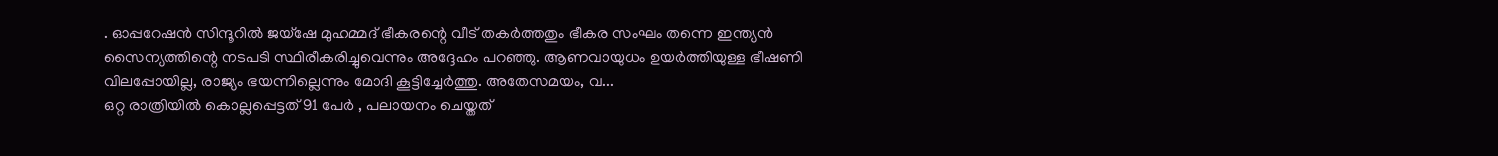. ഓപ്പറേഷൻ സിന്ദൂറിൽ ജയ്ഷേ മുഹമ്മദ് ഭീകരന്റെ വീട് തകർത്തതും ഭീകര സംഘം തന്നെ ഇന്ത്യൻ സൈന്യത്തിന്റെ നടപടി സ്ഥിരീകരിച്ചുവെന്നും അദ്ദേഹം പറഞ്ഞു. ആണവായുധം ഉയർത്തിയുള്ള ഭീഷണി വിലപ്പോയില്ല, രാജ്യം ഭയന്നില്ലെന്നും മോദി കൂട്ടിച്ചേർത്തു. അതേസമയം, വ...
ഒറ്റ രാത്രിയിൽ കൊല്ലപ്പെട്ടത് 91 പേർ , പലായനം ചെയ്തത്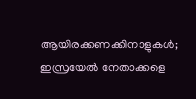ആയിരക്കണക്കിനാളുകള്‍; ഇസ്രയേൽ നേതാക്കളെ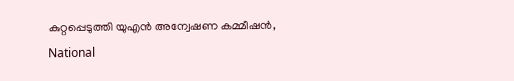കുറ്റപ്പെടുത്തി യുഎൻ അന്വേഷണ കമ്മീഷൻ,
National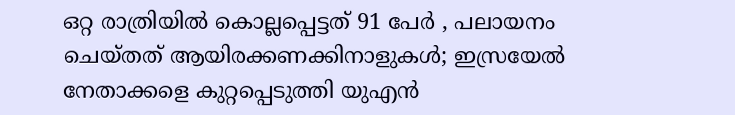ഒറ്റ രാത്രിയിൽ കൊല്ലപ്പെട്ടത് 91 പേർ , പലായനം ചെയ്തത് ആയിരക്കണക്കിനാളുകള്‍; ഇസ്രയേൽ നേതാക്കളെ കുറ്റപ്പെടുത്തി യുഎൻ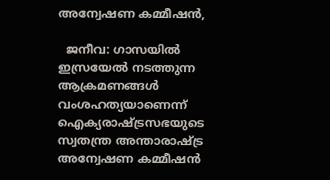അന്വേഷണ കമ്മീഷൻ,

  ജനീവ: ഗാസയിൽ ഇസ്രയേൽ നടത്തുന്ന ആക്രമണങ്ങൾ വംശഹത്യയാണെന്ന് ഐക്യരാഷ്ട്രസഭയുടെ സ്വതന്ത്ര അന്താരാഷ്ട്ര അന്വേഷണ കമ്മീഷൻ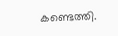കണ്ടെത്തി.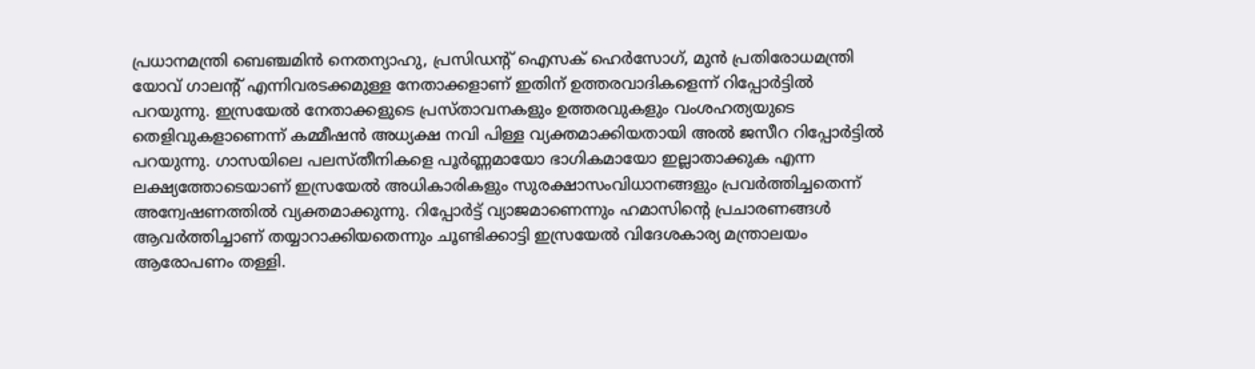പ്രധാനമന്ത്രി ബെഞ്ചമിൻ നെതന്യാഹു, പ്രസിഡന്റ് ഐസക് ഹെർസോഗ്, മുൻ പ്രതിരോധമന്ത്രി യോവ് ഗാലന്റ് എന്നിവരടക്കമുള്ള നേതാക്കളാണ് ഇതിന് ഉത്തരവാദികളെന്ന് റിപ്പോർട്ടിൽ പറയുന്നു. ഇസ്രയേൽ നേതാക്കളുടെ പ്രസ്താവനകളും ഉത്തരവുകളും വംശഹത്യയുടെ തെളിവുകളാണെന്ന് കമ്മീഷൻ അധ്യക്ഷ നവി പിള്ള വ്യക്തമാക്കിയതായി അൽ ജസീറ റിപ്പോർട്ടിൽ പറയുന്നു. ഗാസയിലെ പലസ്തീനികളെ പൂർണ്ണമായോ ഭാഗികമായോ ഇല്ലാതാക്കുക എന്ന ലക്ഷ്യത്തോടെയാണ് ഇസ്രയേൽ അധികാരികളും സുരക്ഷാസംവിധാനങ്ങളും പ്രവർത്തിച്ചതെന്ന് അന്വേഷണത്തിൽ വ്യക്തമാക്കുന്നു. റിപ്പോർട്ട് വ്യാജമാണെന്നും ഹമാസിന്റെ പ്രചാരണങ്ങൾ ആവർത്തിച്ചാണ് തയ്യാറാക്കിയതെന്നും ചൂണ്ടിക്കാട്ടി ഇസ്രയേൽ വിദേശകാര്യ മന്ത്രാലയം ആരോപണം തള്ളി.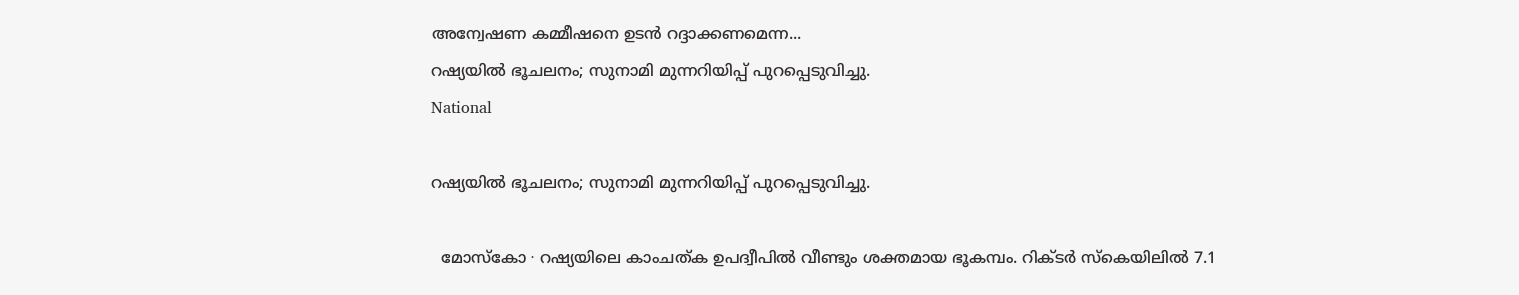അന്വേഷണ കമ്മീഷനെ ഉടൻ റദ്ദാക്കണമെന്ന...
റഷ്യയിൽ ഭൂചലനം; സുനാമി മുന്നറിയിപ്പ് പുറപ്പെടുവിച്ചു.
National

റഷ്യയിൽ ഭൂചലനം; സുനാമി മുന്നറിയിപ്പ് പുറപ്പെടുവിച്ചു.

  മോസ്‌കോ ∙ റഷ്യയിലെ കാംചത്ക ഉപദ്വീപിൽ വീണ്ടും ശക്തമായ ഭൂകമ്പം. റിക്ടർ സ്കെയിലിൽ 7.1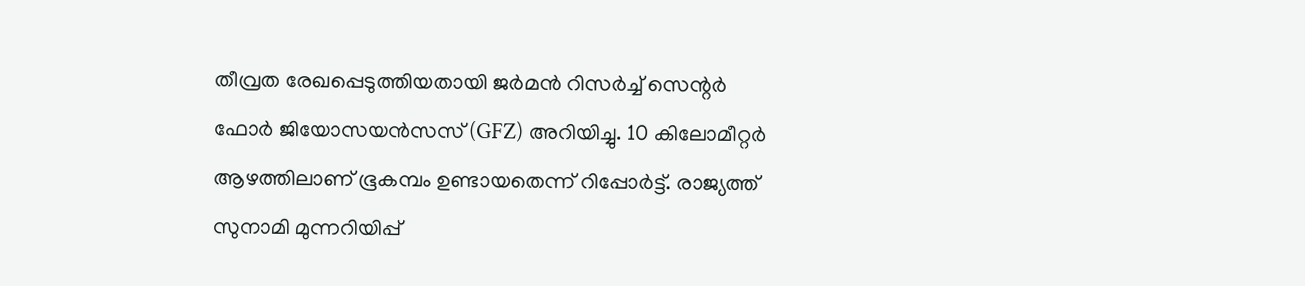തീവ്രത രേഖപ്പെടുത്തിയതായി ജർമൻ റിസർച്ച് സെന്റർ ഫോർ ജിയോസയൻസസ് (GFZ) അറിയിച്ചു. 10 കിലോമീറ്റർ ആഴത്തിലാണ് ഭൂകമ്പം ഉണ്ടായതെന്ന് റിപ്പോർട്ട്. രാജ്യത്ത് സുനാമി മുന്നറിയിപ്പ്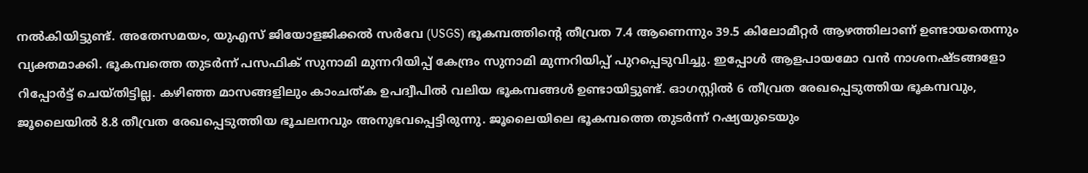നൽകിയിട്ടുണ്ട്. അതേസമയം, യുഎസ് ജിയോളജിക്കൽ സർവേ (USGS) ഭൂകമ്പത്തിന്റെ തീവ്രത 7.4 ആണെന്നും 39.5 കിലോമീറ്റർ ആഴത്തിലാണ് ഉണ്ടായതെന്നും വ്യക്തമാക്കി. ഭൂകമ്പത്തെ തുടർന്ന് പസഫിക് സുനാമി മുന്നറിയിപ്പ് കേന്ദ്രം സുനാമി മുന്നറിയിപ്പ് പുറപ്പെടുവിച്ചു. ഇപ്പോൾ ആളപായമോ വൻ നാശനഷ്ടങ്ങളോ റിപ്പോർട്ട് ചെയ്തിട്ടില്ല. കഴിഞ്ഞ മാസങ്ങളിലും കാംചത്ക ഉപദ്വീപിൽ വലിയ ഭൂകമ്പങ്ങൾ ഉണ്ടായിട്ടുണ്ട്. ഓഗസ്റ്റിൽ 6 തീവ്രത രേഖപ്പെടുത്തിയ ഭൂകമ്പവും, ജൂലൈയിൽ 8.8 തീവ്രത രേഖപ്പെടുത്തിയ ഭൂചലനവും അനുഭവപ്പെട്ടിരുന്നു. ജൂലൈയിലെ ഭൂകമ്പത്തെ തുടർന്ന് റഷ്യയുടെയും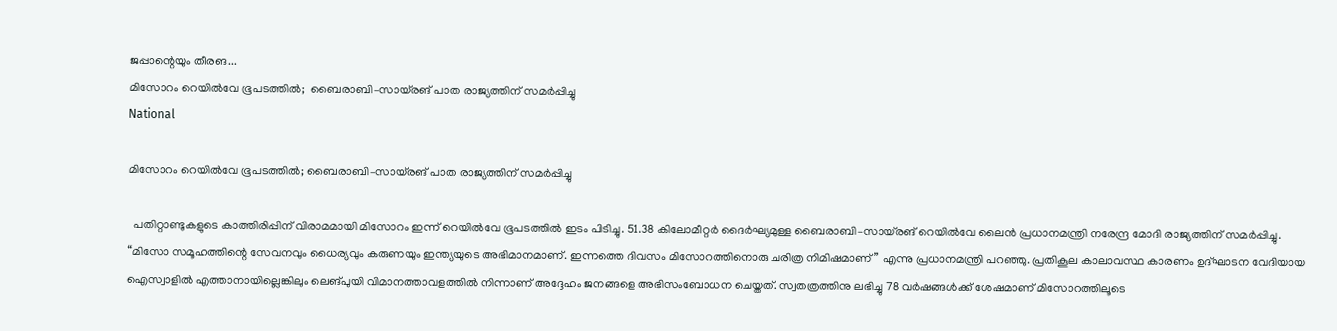ജപ്പാന്റെയും തീരങ...
മിസോറം റെയിൽവേ ഭൂപടത്തിൽ;  ബൈരാബി–സായ്‌രങ് പാത രാജ്യത്തിന് സമർപ്പിച്ചു
National

മിസോറം റെയിൽവേ ഭൂപടത്തിൽ; ബൈരാബി–സായ്‌രങ് പാത രാജ്യത്തിന് സമർപ്പിച്ചു

  പതിറ്റാണ്ടുകളുടെ കാത്തിരിപ്പിന് വിരാമമായി മിസോറം ഇന്ന് റെയിൽവേ ഭൂപടത്തിൽ ഇടം പിടിച്ചു. 51.38 കിലോമീറ്റർ ദൈർഘ്യമുള്ള ബൈരാബി–സായ്‌രങ് റെയിൽവേ ലൈൻ പ്രധാനമന്ത്രി നരേന്ദ്ര മോദി രാജ്യത്തിന് സമർപ്പിച്ചു. “മിസോ സമൂഹത്തിന്റെ സേവനവും ധൈര്യവും കരുണയും ഇന്ത്യയുടെ അഭിമാനമാണ്. ഇന്നത്തെ ദിവസം മിസോറത്തിനൊരു ചരിത്ര നിമിഷമാണ്” എന്നു പ്രധാനമന്ത്രി പറഞ്ഞു. പ്രതികൂല കാലാവസ്ഥ കാരണം ഉദ്ഘാടന വേദിയായ ഐസ്വാളിൽ എത്താനായില്ലെങ്കിലും ലെങ്‌പുയി വിമാനത്താവളത്തിൽ നിന്നാണ് അദ്ദേഹം ജനങ്ങളെ അഭിസംബോധന ചെയ്തത്. സ്വതത്രത്തിനു ലഭിച്ചു 78 വർഷങ്ങൾക്ക് ശേഷമാണ് മിസോറത്തിലൂടെ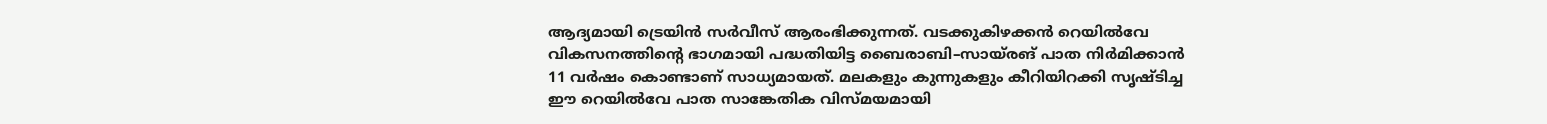ആദ്യമായി ട്രെയിൻ സർവീസ് ആരംഭിക്കുന്നത്. വടക്കുകിഴക്കൻ റെയിൽവേ വികസനത്തിന്റെ ഭാഗമായി പദ്ധതിയിട്ട ബൈരാബി–സായ്‌രങ് പാത നിർമിക്കാൻ 11 വർഷം കൊണ്ടാണ് സാധ്യമായത്. മലകളും കുന്നുകളും കീറിയിറക്കി സൃഷ്ടിച്ച ഈ റെയിൽവേ പാത സാങ്കേതിക വിസ്മയമായി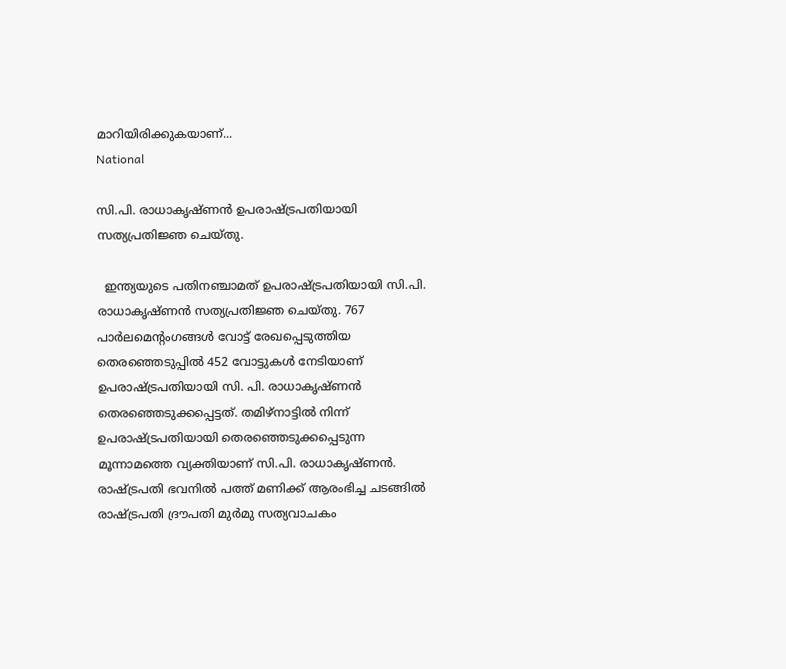മാറിയിരിക്കുകയാണ്...
National

സി.പി. രാധാകൃഷ്ണൻ ഉപരാഷ്ട്രപതിയായി സത്യപ്രതിജ്ഞ ചെയ്തു.

  ഇന്ത്യയുടെ പതിനഞ്ചാമത് ഉപരാഷ്ട്രപതിയായി സി.പി. രാധാകൃഷ്ണൻ സത്യപ്രതിജ്ഞ ചെയ്തു. 767 പാര്‍ലമെന്റംഗങ്ങള്‍ വോട്ട് രേഖപ്പെടുത്തിയ തെരഞ്ഞെടുപ്പില്‍ 452 വോട്ടുകൾ നേടിയാണ് ഉപരാഷ്ട്രപതിയായി സി. പി. രാധാകൃഷ്ണൻ തെരഞ്ഞെടുക്കപ്പെട്ടത്. തമിഴ്നാട്ടിൽ നിന്ന് ഉപരാഷ്ട്രപതിയായി തെരഞ്ഞെടുക്കപ്പെടുന്ന മൂന്നാമത്തെ വ്യക്തിയാണ് സി.പി. രാധാകൃഷ്ണൻ. രാഷ്ട്രപതി ഭവനിൽ പത്ത് മണിക്ക് ആരംഭിച്ച ചടങ്ങിൽ രാഷ്ട്രപതി ദ്രൗപതി മുർമു സത്യവാചകം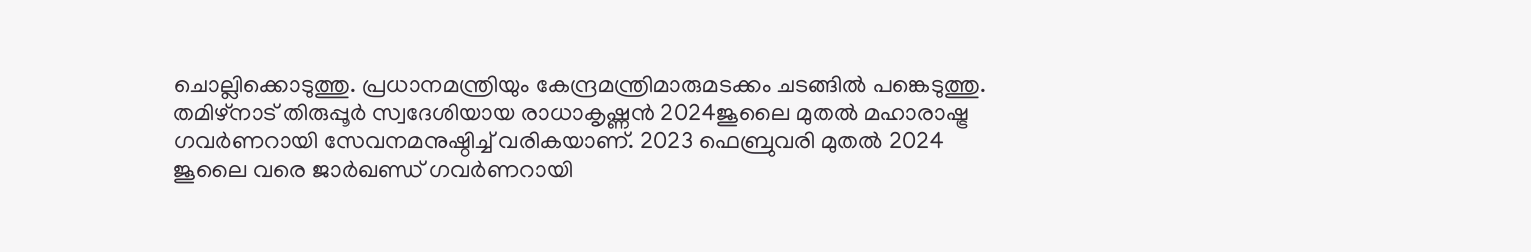ചൊല്ലിക്കൊടുത്തു. പ്രധാനമന്ത്രിയും കേന്ദ്രമന്ത്രിമാരുമടക്കം ചടങ്ങിൽ പങ്കെടുത്തു. തമിഴ്നാട് തിരുപ്പൂർ സ്വദേശിയായ രാധാകൃഷ്ണന്‍ 2024ജൂലൈ മുതൽ മഹാരാഷ്ട്ര ഗവർണറായി സേവനമനുഷ്ഠിച്ച് വരികയാണ്. 2023 ഫെബ്രുവരി മുതൽ 2024 ജൂലൈ വരെ ജാർഖണ്ഡ് ഗവർണറായി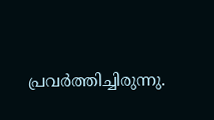പ്രവർത്തിച്ചിരുന്നു.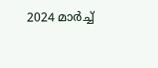2024 മാർച്ച്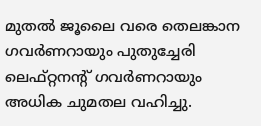മുതൽ ജൂലൈ വരെ തെലങ്കാന ഗവർണറായും പുതുച്ചേരി ലെഫ്റ്റനന്റ് ഗവർണറായും അധിക ചുമതല വഹിച്ചു.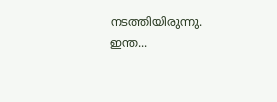നടത്തിയിരുന്നു. ഇന്ത...